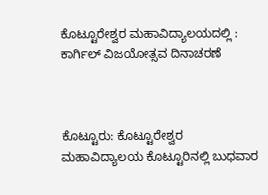ಕೊಟ್ಟೂರೇಶ್ವರ ಮಹಾವಿದ್ಯಾಲಯದಲ್ಲಿ : ಕಾರ್ಗಿಲ್ ವಿಜಯೋತ್ಸವ ದಿನಾಚರಣೆ



ಕೊಟ್ಟೂರು: ಕೊಟ್ಟೂರೇಶ್ವರ ಮಹಾವಿದ್ಯಾಲಯ ಕೊಟ್ಟೂರಿನಲ್ಲಿ ಬುಧವಾರ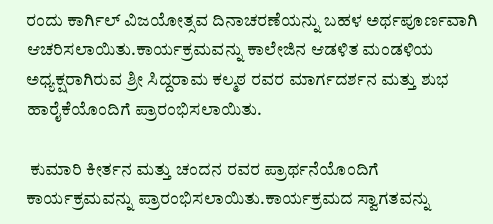ರಂದು ಕಾರ್ಗಿಲ್ ವಿಜಯೋತ್ಸವ ದಿನಾಚರಣೆಯನ್ನು ಬಹಳ ಅರ್ಥಪೂರ್ಣವಾಗಿ ಆಚರಿಸಲಾಯಿತು.ಕಾರ್ಯಕ್ರಮವನ್ನು ಕಾಲೇಜಿನ ಆಡಳಿತ ಮಂಡಳಿಯ ಅಧ್ಯಕ್ಷರಾಗಿರುವ ಶ್ರೀ ಸಿದ್ದರಾಮ ಕಲ್ಮಠ ರವರ ಮಾರ್ಗದರ್ಶನ ಮತ್ತು ಶುಭ ಹಾರೈಕೆಯೊಂದಿಗೆ ಪ್ರಾರಂಭಿಸಲಾಯಿತು.

 ಕುಮಾರಿ ಕೀರ್ತನ ಮತ್ತು ಚಂದನ ರವರ ಪ್ರಾರ್ಥನೆಯೊಂದಿಗೆ ಕಾರ್ಯಕ್ರಮವನ್ನು ಪ್ರಾರಂಭಿಸಲಾಯಿತು.ಕಾರ್ಯಕ್ರಮದ ಸ್ವಾಗತವನ್ನು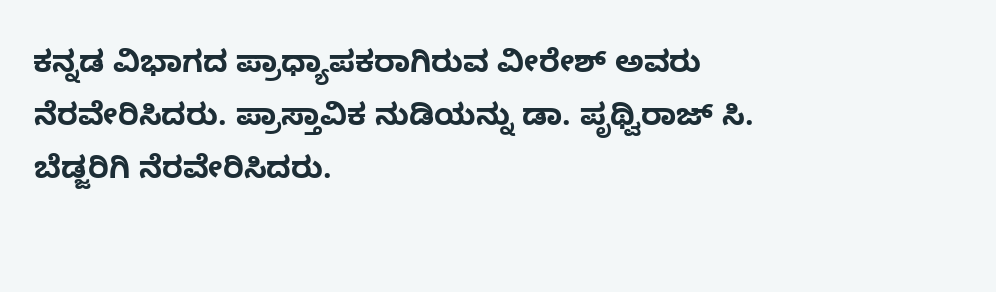ಕನ್ನಡ ವಿಭಾಗದ ಪ್ರಾಧ್ಯಾಪಕರಾಗಿರುವ ವೀರೇಶ್ ಅವರು ನೆರವೇರಿಸಿದರು. ಪ್ರಾಸ್ತಾವಿಕ ನುಡಿಯನ್ನು ಡಾ. ಪೃಥ್ವಿರಾಜ್ ಸಿ. ಬೆಡ್ಜರಿಗಿ ನೆರವೇರಿಸಿದರು.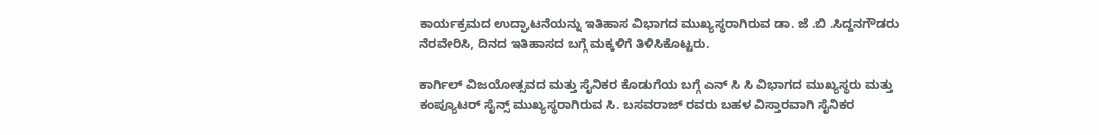ಕಾರ್ಯಕ್ರಮದ ಉದ್ಘಾಟನೆಯನ್ನು ಇತಿಹಾಸ ವಿಭಾಗದ ಮುಖ್ಯಸ್ಥರಾಗಿರುವ ಡಾ. ಜೆ .ಬಿ .ಸಿದ್ದನಗೌಡರು ನೆರವೇರಿಸಿ, ದಿನದ ಇತಿಹಾಸದ ಬಗ್ಗೆ ಮಕ್ಕಳಿಗೆ ತಿಳಿಸಿಕೊಟ್ಟರು.

ಕಾರ್ಗಿಲ್ ವಿಜಯೋತ್ಸವದ ಮತ್ತು ಸೈನಿಕರ ಕೊಡುಗೆಯ ಬಗ್ಗೆ ಎನ್ ಸಿ ಸಿ ವಿಭಾಗದ ಮುಖ್ಯಸ್ಥರು ಮತ್ತು ಕಂಪ್ಯೂಟರ್ ಸೈನ್ಸ್ ಮುಖ್ಯಸ್ಥರಾಗಿರುವ ಸಿ. ಬಸವರಾಜ್ ರವರು ಬಹಳ ವಿಸ್ತಾರವಾಗಿ ಸೈನಿಕರ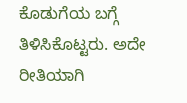ಕೊಡುಗೆಯ ಬಗ್ಗೆ ತಿಳಿಸಿಕೊಟ್ಟರು. ಅದೇ ರೀತಿಯಾಗಿ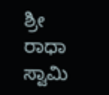ಶ್ರೀ ರಾಧಾ ಸ್ವಾಮಿ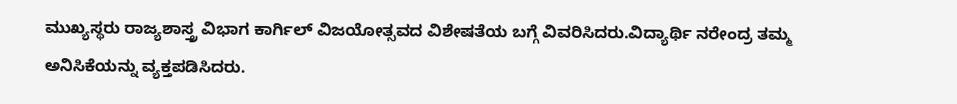ಮುಖ್ಯಸ್ಥರು ರಾಜ್ಯಶಾಸ್ತ್ರ ವಿಭಾಗ ಕಾರ್ಗಿಲ್ ವಿಜಯೋತ್ಸವದ ವಿಶೇಷತೆಯ ಬಗ್ಗೆ ವಿವರಿಸಿದರು.ವಿದ್ಯಾರ್ಥಿ ನರೇಂದ್ರ ತಮ್ಮ ಅನಿಸಿಕೆಯನ್ನು ವ್ಯಕ್ತಪಡಿಸಿದರು.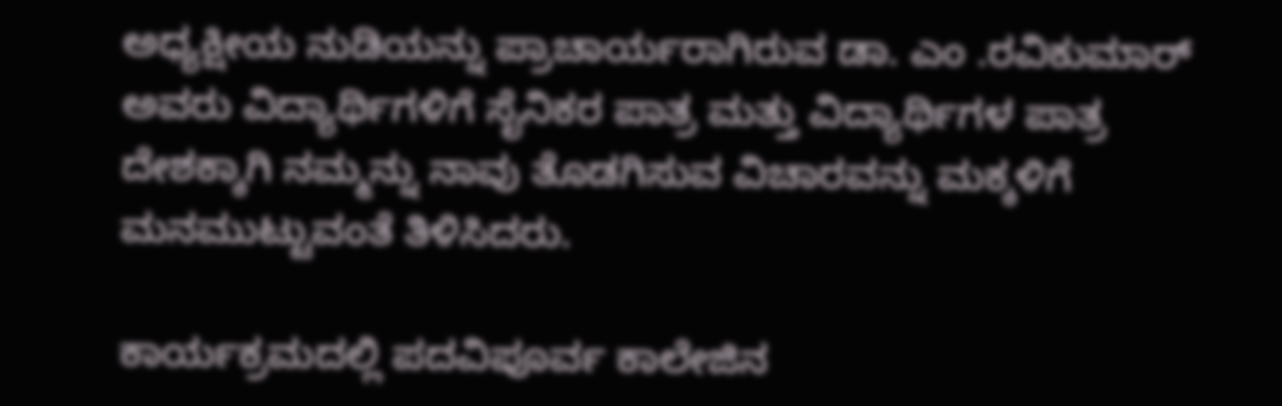ಅಧ್ಯಕ್ಷೀಯ ನುಡಿಯನ್ನು ಪ್ರಾಚಾರ್ಯರಾಗಿರುವ ಡಾ. ಎಂ .ರವಿಕುಮಾರ್ ಅವರು ವಿದ್ಯಾರ್ಥಿಗಳಿಗೆ ಸೈನಿಕರ ಪಾತ್ರ ಮತ್ತು ವಿದ್ಯಾರ್ಥಿಗಳ ಪಾತ್ರ ದೇಶಕ್ಕಾಗಿ ನಮ್ಮನ್ನು ನಾವು ತೊಡಗಿಸುವ ವಿಚಾರವನ್ನು ಮಕ್ಕಳಿಗೆ ಮನಮುಟ್ಟುವಂತೆ ತಿಳಿಸಿದರು.

ಕಾರ್ಯಕ್ರಮದಲ್ಲಿ ಪದವಿಪೂರ್ವ ಕಾಲೇಜಿನ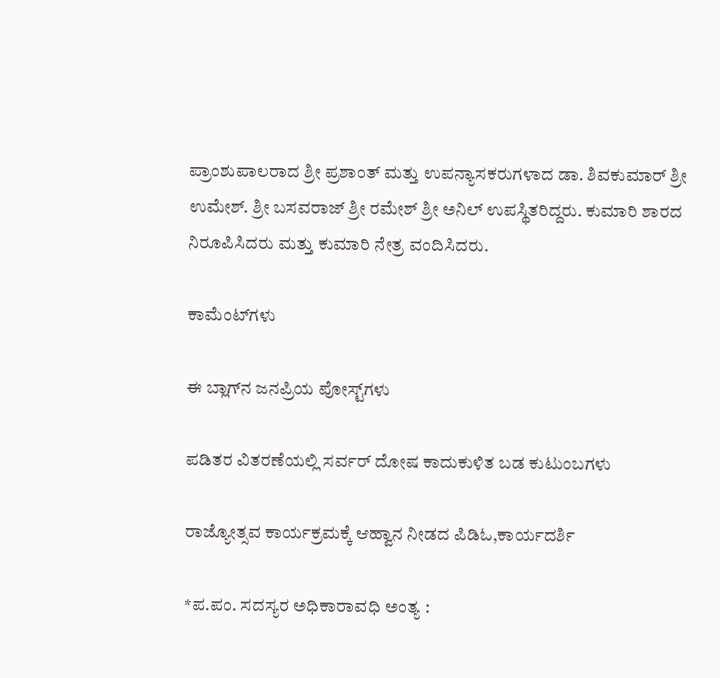ಪ್ರಾಂಶುಪಾಲರಾದ ಶ್ರೀ ಪ್ರಶಾಂತ್ ಮತ್ತು ಉಪನ್ಯಾಸಕರುಗಳಾದ ಡಾ. ಶಿವಕುಮಾರ್ ಶ್ರೀ ಉಮೇಶ್. ಶ್ರೀ ಬಸವರಾಜ್ ಶ್ರೀ ರಮೇಶ್ ಶ್ರೀ ಅನಿಲ್ ಉಪಸ್ಥಿತರಿದ್ದರು. ಕುಮಾರಿ ಶಾರದ ನಿರೂಪಿಸಿದರು ಮತ್ತು ಕುಮಾರಿ ನೇತ್ರ ವಂದಿಸಿದರು.

ಕಾಮೆಂಟ್‌ಗಳು

ಈ ಬ್ಲಾಗ್‌ನ ಜನಪ್ರಿಯ ಪೋಸ್ಟ್‌ಗಳು

ಪಡಿತರ ವಿತರಣೆಯಲ್ಲಿ ಸರ್ವರ್ ದೋಷ ಕಾದುಕುಳಿತ ಬಡ ಕುಟುಂಬಗಳು

ರಾಜ್ಯೋತ್ಸವ ಕಾರ್ಯಕ್ರಮಕ್ಕೆ ಆಹ್ವಾನ ನೀಡದ ಪಿಡಿಓ,ಕಾರ್ಯದರ್ಶಿ

*ಪ.ಪಂ. ಸದಸ್ಯರ ಅಧಿಕಾರಾವಧಿ ಅಂತ್ಯ :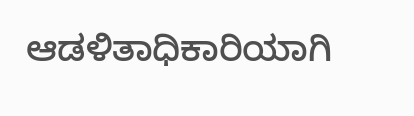ಆಡಳಿತಾಧಿಕಾರಿಯಾಗಿ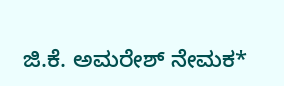ಜಿ.ಕೆ. ಅಮರೇಶ್ ನೇಮಕ*